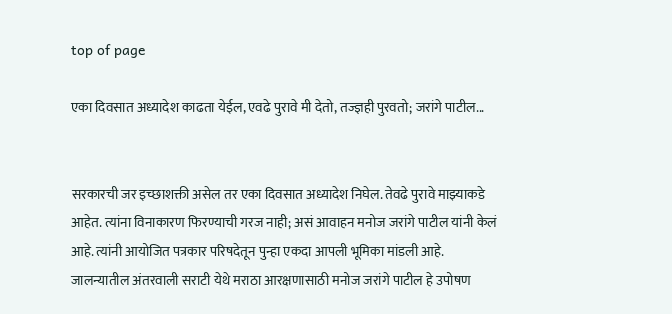top of page

एका दिवसात अध्यादेश काढता येईल, एवढे पुरावे मी देतो, तज्ज्ञही पुरवतो; जरांगे पाटील...


सरकारची जर इच्छाशक्ती असेल तर एका दिवसात अध्यादेश निघेल. तेवढे पुरावे माझ्याकडे आहेत. त्यांना विनाकारण फिरण्याची गरज नाही; असं आवाहन मनोज जरांगे पाटील यांनी केलं आहे. त्यांनी आयोजित पत्रकार परिषदेतून पुन्हा एकदा आपली भूमिका मांडली आहे. जालन्यातील अंतरवाली सराटी येथे मराठा आरक्षणासाठी मनोज जरांगे पाटील हे उपोषण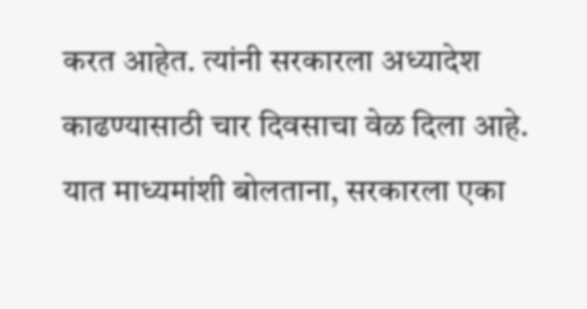करत आहेत. त्यांनी सरकारला अध्यादेश काढण्यासाठी चार दिवसाचा वेळ दिला आहे. यात माध्यमांशी बोलताना, सरकारला एका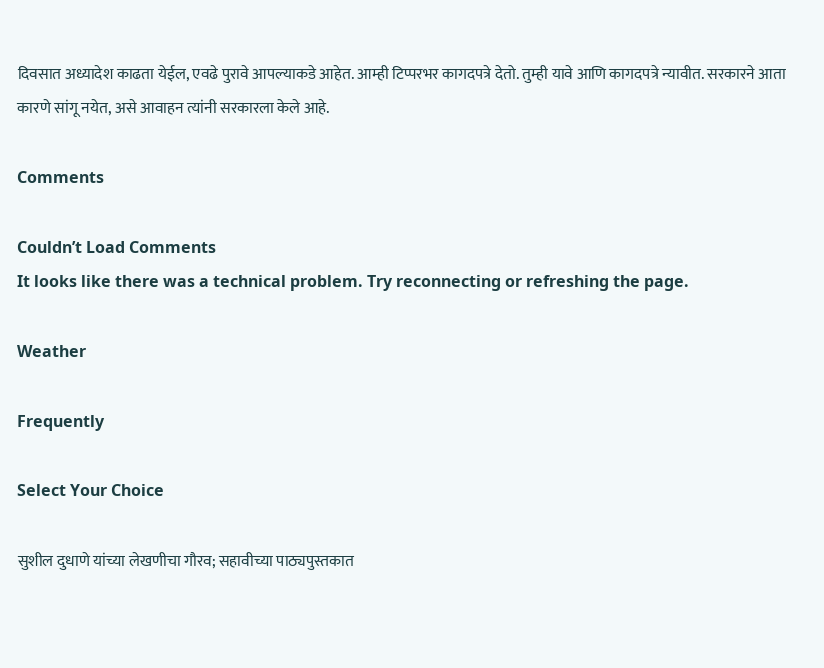दिवसात अध्यादेश काढता येईल, एवढे पुरावे आपल्याकडे आहेत. आम्ही टिप्परभर कागदपत्रे देतो. तुम्ही यावे आणि कागदपत्रे न्यावीत. सरकारने आता कारणे सांगू नयेत, असे आवाहन त्यांनी सरकारला केले आहे.

Comments

Couldn’t Load Comments
It looks like there was a technical problem. Try reconnecting or refreshing the page.

Weather

Frequently

Select Your Choice

सुशील दुधाणे यांच्या लेखणीचा गौरव; सहावीच्या पाठ्यपुस्तकात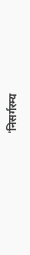'निसर्गरम्य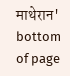माथेरान'
bottom of page